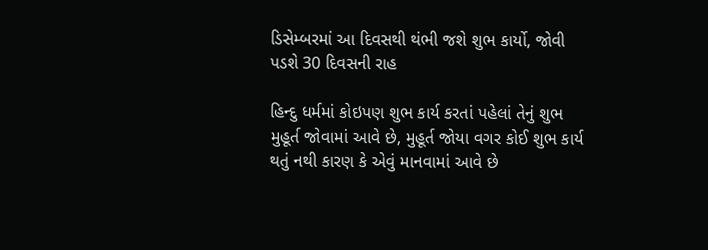ડિસેમ્બરમાં આ દિવસથી થંભી જશે શુભ કાર્યો, જોવી પડશે 30 દિવસની રાહ

હિન્દુ ધર્મમાં કોઇપણ શુભ કાર્ય કરતાં પહેલાં તેનું શુભ મુહૂર્ત જોવામાં આવે છે, મુહૂર્ત જોયા વગર કોઈ શુભ કાર્ય થતું નથી કારણ કે એવું માનવામાં આવે છે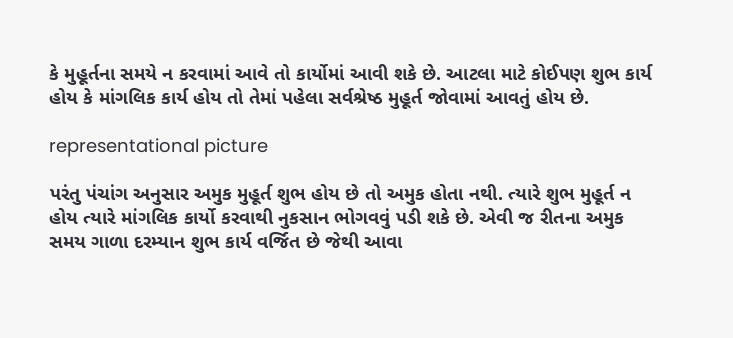કે મુહૂર્તના સમયે ન કરવામાં આવે તો કાર્યોમાં આવી શકે છે. આટલા માટે કોઈપણ શુભ કાર્ય હોય કે માંગલિક કાર્ય હોય તો તેમાં પહેલા સર્વશ્રેષ્ઠ મુહૂર્ત જોવામાં આવતું હોય છે.

representational picture

પરંતુ પંચાંગ અનુસાર અમુક મુહૂર્ત શુભ હોય છે તો અમુક હોતા નથી. ત્યારે શુભ મુહૂર્ત ન હોય ત્યારે માંગલિક કાર્યો કરવાથી નુકસાન ભોગવવું પડી શકે છે. એવી જ રીતના અમુક સમય ગાળા દરમ્યાન શુભ કાર્ય વર્જિત છે જેથી આવા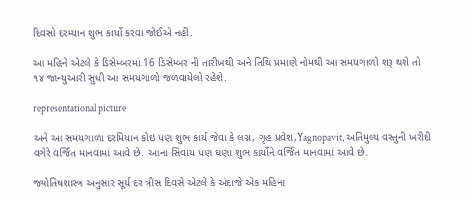દિવસો દરમ્યાન શુભ કાર્યો કરવા જોઈએ નહીં.

આ મહિને એટલે કે ડિસેમ્બરમાં 16 ડિસેમ્બર ની તારીખથી અને તિથિ પ્રમાણે નોમથી આ સમયગાળો શરૂ થશે તો ૧૪ જાન્યુઆરી સુધી આ સમયગાળો જળવાયેલો રહેશે.

representational picture

અને આ સમયગાળા દરમિયાન કોઇ પણ શુભ કાર્ય જેવા કે લગ્ન, ગૃહ પ્રવેશ,Yagnopavit, અતિમુલ્ય વસ્તુની ખરીદી વગેરે વર્જિત માનવામાં આવે છે. આના સિવાય પણ ઘણા શુભ કાર્યોને વર્જિત માનવામાં આવે છે.

જ્યોતિષશાસ્ત્ર અનુસાર સૂર્ય દર ત્રીસ દિવસે એટલે કે અંદાજે એક મહિના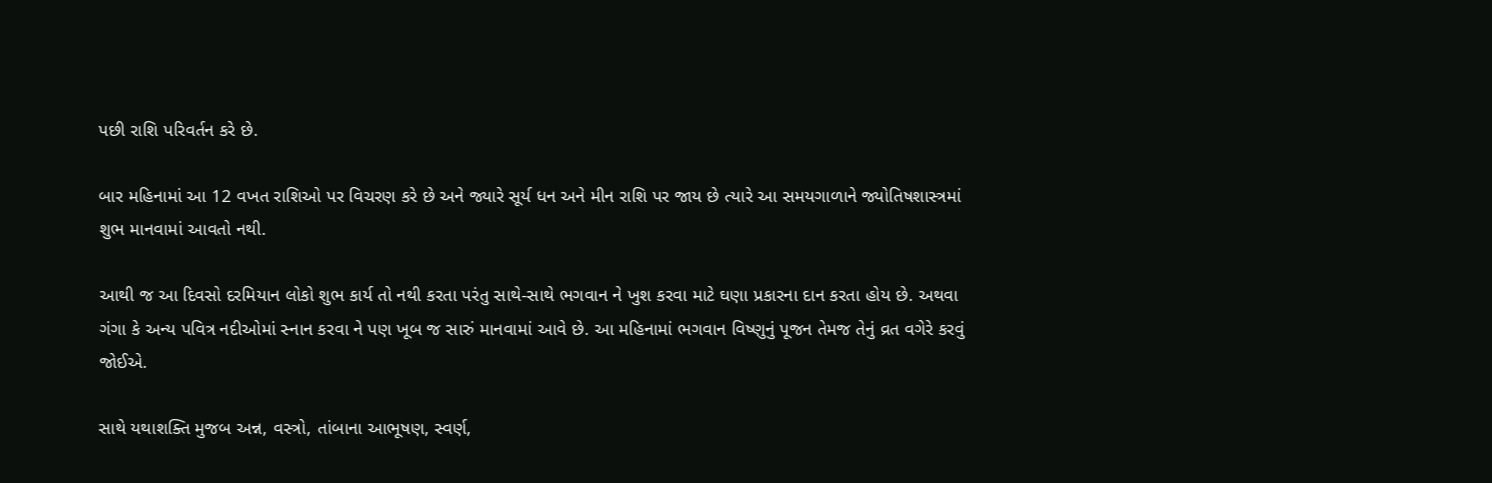પછી રાશિ પરિવર્તન કરે છે.

બાર મહિનામાં આ 12 વખત રાશિઓ પર વિચરણ કરે છે અને જ્યારે સૂર્ય ધન અને મીન રાશિ પર જાય છે ત્યારે આ સમયગાળાને જ્યોતિષશાસ્ત્રમાં શુભ માનવામાં આવતો નથી.

આથી જ આ દિવસો દરમિયાન લોકો શુભ કાર્ય તો નથી કરતા પરંતુ સાથે-સાથે ભગવાન ને ખુશ કરવા માટે ઘણા પ્રકારના દાન કરતા હોય છે. અથવા ગંગા કે અન્ય પવિત્ર નદીઓમાં સ્નાન કરવા ને પણ ખૂબ જ સારું માનવામાં આવે છે. આ મહિનામાં ભગવાન વિષ્ણુનું પૂજન તેમજ તેનું વ્રત વગેરે કરવું જોઈએ.

સાથે યથાશક્તિ મુજબ અન્ન, વસ્ત્રો, તાંબાના આભૂષણ, સ્વર્ણ,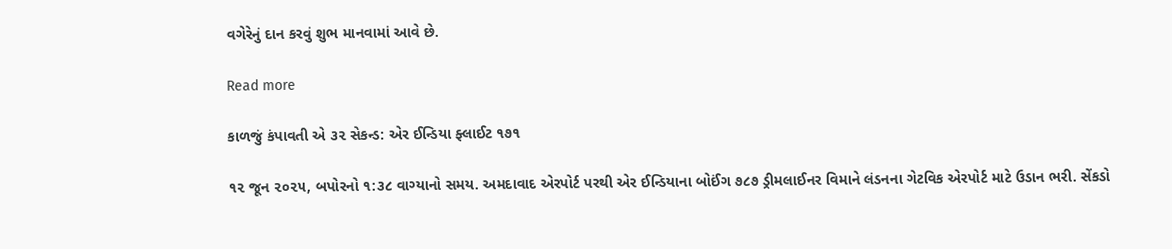વગેરેનું દાન કરવું શુભ માનવામાં આવે છે.

Read more

કાળજું કંપાવતી એ ૩૨ સેકન્ડ: એર ઈન્ડિયા ફ્લાઈટ ૧૭૧

૧૨ જૂન ૨૦૨૫, બપોરનો ૧:૩૮ વાગ્યાનો સમય. અમદાવાદ એરપોર્ટ પરથી એર ઈન્ડિયાના બોઈંગ ૭૮૭ ડ્રીમલાઈનર વિમાને લંડનના ગેટવિક એરપોર્ટ માટે ઉડાન ભરી. સેંકડો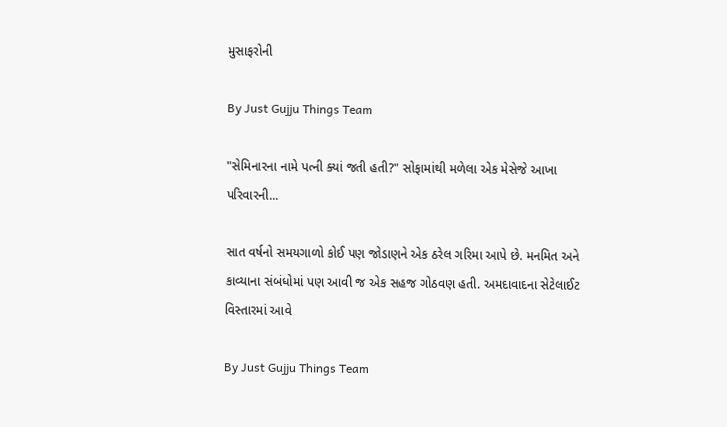મુસાફરોની

By Just Gujju Things Team

"સેમિનારના નામે પત્ની ક્યાં જતી હતી?" સોફામાંથી મળેલા એક મેસેજે આખા પરિવારની...

સાત વર્ષનો સમયગાળો કોઈ પણ જોડાણને એક ઠરેલ ગરિમા આપે છે. મનમિત અને કાવ્યાના સંબંધોમાં પણ આવી જ એક સહજ ગોઠવણ હતી. અમદાવાદના સેટેલાઈટ વિસ્તારમાં આવે

By Just Gujju Things Team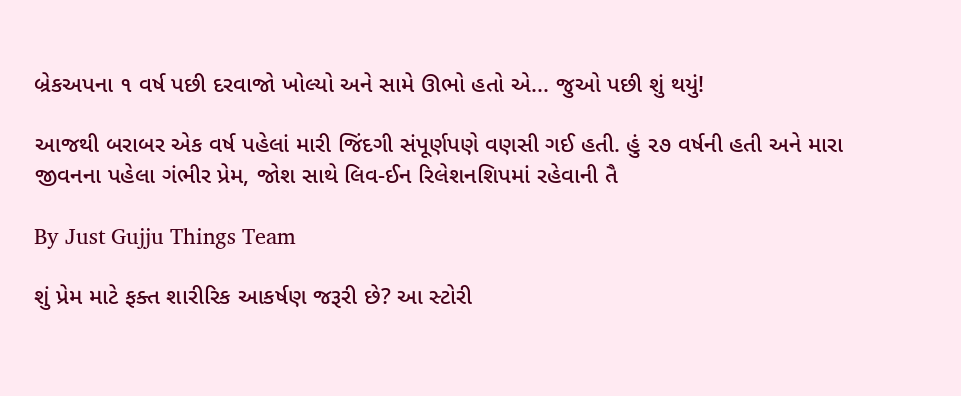બ્રેકઅપના ૧ વર્ષ પછી દરવાજો ખોલ્યો અને સામે ઊભો હતો એ... જુઓ પછી શું થયું!

આજથી બરાબર એક વર્ષ પહેલાં મારી જિંદગી સંપૂર્ણપણે વણસી ગઈ હતી. હું ૨૭ વર્ષની હતી અને મારા જીવનના પહેલા ગંભીર પ્રેમ, જોશ સાથે લિવ-ઈન રિલેશનશિપમાં રહેવાની તૈ

By Just Gujju Things Team

શું પ્રેમ માટે ફક્ત શારીરિક આકર્ષણ જરૂરી છે? આ સ્ટોરી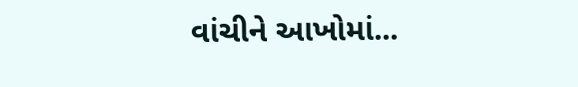વાંચીને આખોમાં...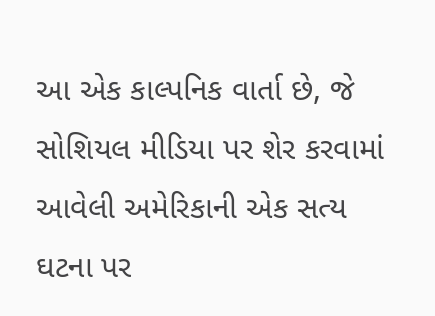આ એક કાલ્પનિક વાર્તા છે, જે સોશિયલ મીડિયા પર શેર કરવામાં આવેલી અમેરિકાની એક સત્ય ઘટના પર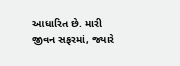આધારિત છે. મારી જીવન સફરમાં, જ્યારે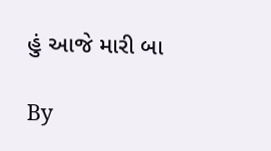હું આજે મારી બા

By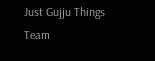Just Gujju Things Team